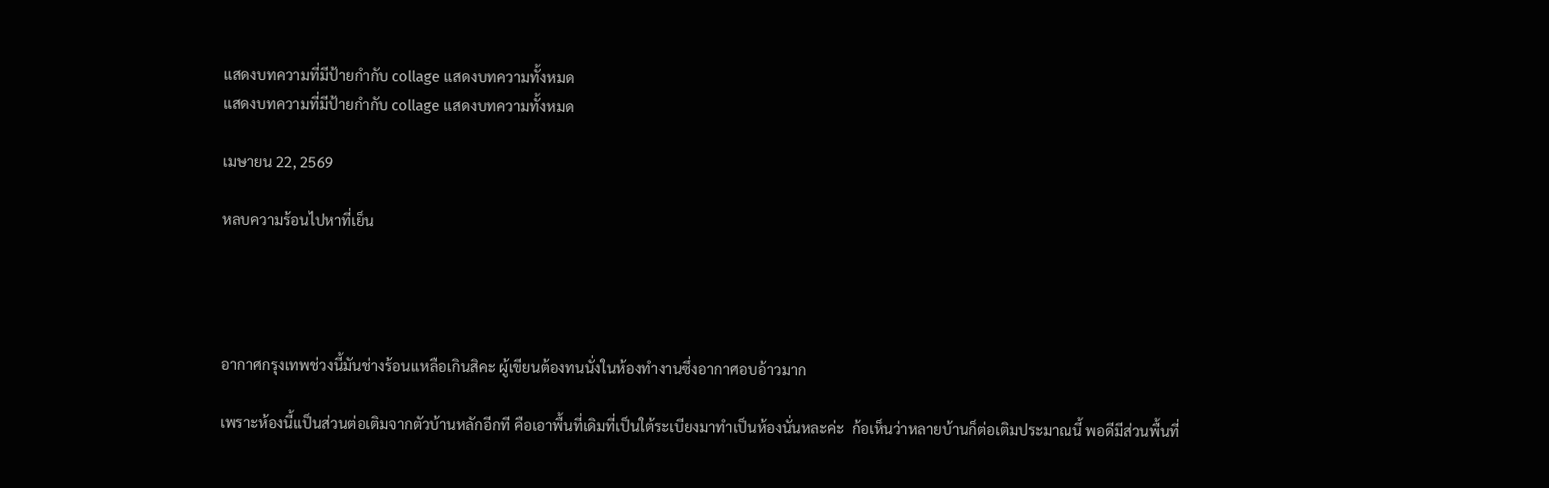แสดงบทความที่มีป้ายกำกับ collage แสดงบทความทั้งหมด
แสดงบทความที่มีป้ายกำกับ collage แสดงบทความทั้งหมด

เมษายน 22, 2569

หลบความร้อนไปหาที่เย็น




อากาศกรุงเทพช่วงนี้มันช่างร้อนเเหลือเกินสิคะ ผู้เขียนต้องทนนั่งในห้องทำงานซึ่งอากาศอบอ้าวมาก

เพราะห้องนี้เเป็นส่วนต่อเติมจากตัวบ้านหลักอีกที คือเอาพื้นที่เดิมที่เป็นใต้ระเบียงมาทำเป็นห้องนั่นหละค่ะ  ก้อเห็นว่าหลายบ้านก็ต่อเติมประมาณนี้ พอดีมีส่วนพื้นที่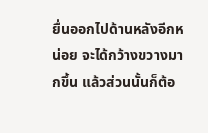ยื่นออกไปด้านหลังอีกหน่อย จะได้กว้างขวางมากขึ้น แล้วส่วนนั้นก็ต้อ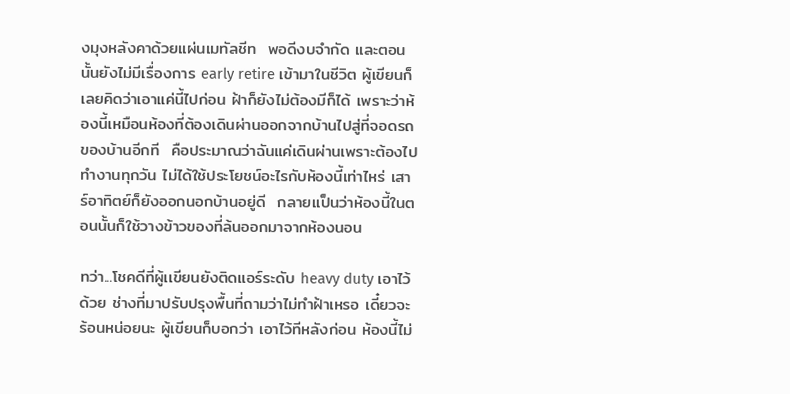งมุงหลังคาด้วยแผ่นเมทัลชีท  พอดีงบจำกัด และตอนนั้นยังไม่มีเรื่องการ early retire เข้ามาในชีวิต ผู้เขียนก็เลยคิดว่าเอาแค่นี้ไปก่อน ฝ้าก็ยังไม่ต้องมีก็ได้ เพราะว่าห้องนี้เหมือนห้องที่ต้องเดินผ่านออกจากบ้านไปสู่ที่จอดรถของบ้านอีกที  คือประมาณว่าฉันแค่เดินผ่านเพราะต้องไปทำงานทุกวัน ไม่ได้ใช้ประโยชน์อะไรกับห้องนี้เท่าไหร่ เสาร์อาทิตย์ก็ยังออกนอกบ้านอยู่ดี  กลายเเป็นว่าห้องนี้ในตอนนั้นก็ใช้วางข้าวของที่ล้นออกมาจากห้องนอน

ทว่า...โชคดีที่ผู้เเขียนยังติดแอร์ระดับ heavy duty เอาไว้ด้วย ช่างที่มาปรับปรุงพื้นที่ถามว่าไม่ทำฝ้าเหรอ เดี๋ยวจะร้อนหน่อยนะ ผู้เขียนก็บอกว่า เอาไว้ทีหลังก่อน ห้องนี้ไม่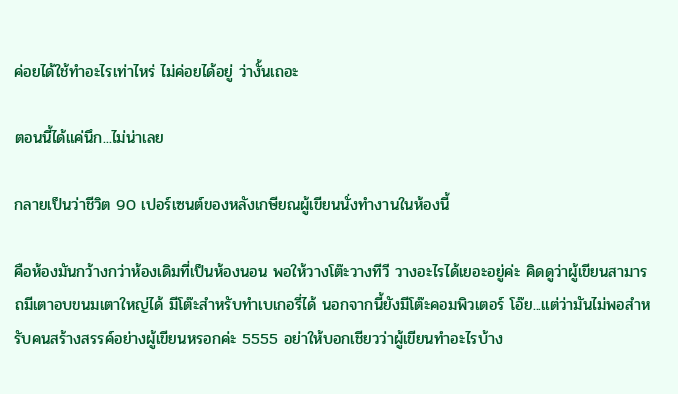ค่อยได้ใช้ทำอะไรเท่าไหร่ ไม่ค่อยได้อยู่ ว่างั้นเถอะ

ตอนนี้ได้แค่นึก...ไม่น่าเลย

กลายเป็นว่าชีวิต 90 เปอร์เซนต์ของหลังเกษียณผู้เขียนนั่งทำงานในห้องนี้

คือห้องมันกว้างกว่าห้องเดิมที่เป็นห้องนอน พอให้วางโต๊ะวางทีวี วางอะไรได้เยอะอยู่ค่ะ คิดดูว่าผู้เขียนสามารถมีเตาอบขนมเตาใหญ่ได้ มีโต๊ะสำหรับทำเบเกอรี่ได้ นอกจากนี้ยังมีโต๊ะคอมพิวเตอร์ โอ๊ย...แต่ว่ามันไม่พอสำหรับคนสร้างสรรค์อย่างผู้เขียนหรอกค่ะ 5555 อย่าให้บอกเชียวว่าผู้เขียนทำอะไรบ้าง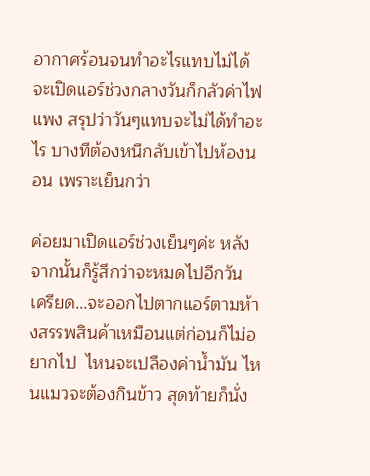อากาศร้อนจนทำอะไรแทบไม่ได้ จะเปิดแอร์ช่วงกลางวันก็กลัวค่าไฟแพง สรุปว่าวันๆแทบจะไม่ได้ทำอะไร บางทีต้องหนีกลับเข้าไปห้องนอน เพราะเย็นกว่า

ค่อยมาเปิดแอร์ช่วงเย็นๆค่ะ หลังจากนั้นก็รู้สึกว่าจะหมดไปอีกวัน เครียด...จะออกไปตากแอร์ตามห้างสรรพสินค้าเหมือนแต่ก่อนก็ไม่อยากไป  ไหนจะเปลืองค่าน้ำมัน ไหนแมวจะต้องกินข้าว สุดท้ายก็นั่ง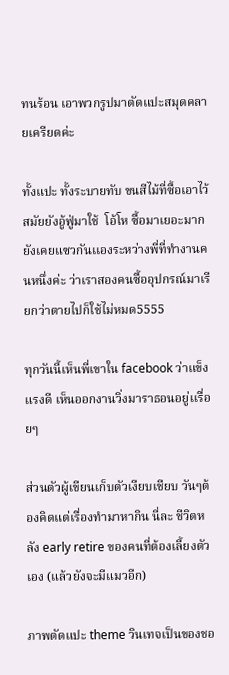ทนร้อน เอาพวกรูปมาตัดแปะสมุดคลายเครียดค่ะ

ทั้งแปะ ทั้งระบายทับ ขนสีไม้ที่ซื้อเอาไว้สมัยยังอู้ฟู่มาใช้  โอ้โห ซื้อมาเยอะมาก ยังเคยแซวกันเเองระหว่างพี่ที่ทำงานคนหนึ่งค่ะ ว่าเราสองคนซื้ออุปกรณ์มาเรียกว่าตายไปก็ใช้ไม่หมด5555

ทุกวันนี้เห็นพี่เขาใน facebook ว่าแข็งแรงดี เห็นออกงานวิ่งมาราธอนอยู่เเรื่อยๆ

ส่วนตัวผู้เขียนเก็บตัวเงียบเชียบ วันๆต้องคิดแต่เรื่องทำมาหากิน นี่ละ ชีวิตหลัง early retire ของคนที่ต้องเลี้ยงตัวเอง (แล้วยังจะมีแมวอีก)

ภาพตัดแปะ theme วินเทจเป็นของชอ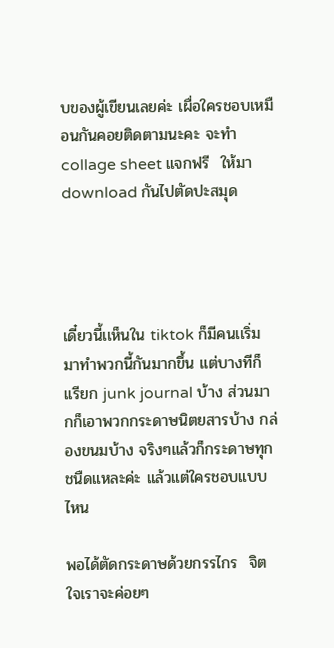บของผู้เขียนเลยค่ะ เผื่อใครชอบเหมือนกันคอยติดตามนะคะ จะทำ collage sheet แจกฟรี  ให้มา download กันไปตัดปะสมุด




เดี๋ยวนี้เเห็นใน tiktok ก็มีคนเเริ่มมาทำพวกนี้กันมากขึ้น แต่บางทีก็เเรียก junk journal บ้าง ส่วนมากก็เอาพวกกระดาษนิตยสารบ้าง กล่องขนมบ้าง จริงๆแล้วก็กระดาษทุกชนืดแหละค่ะ แล้วแต่ใครชอบแบบไหน

พอได้ตัดกระดาษด้วยกรรไกร  จิตใจเราจะค่อยๆ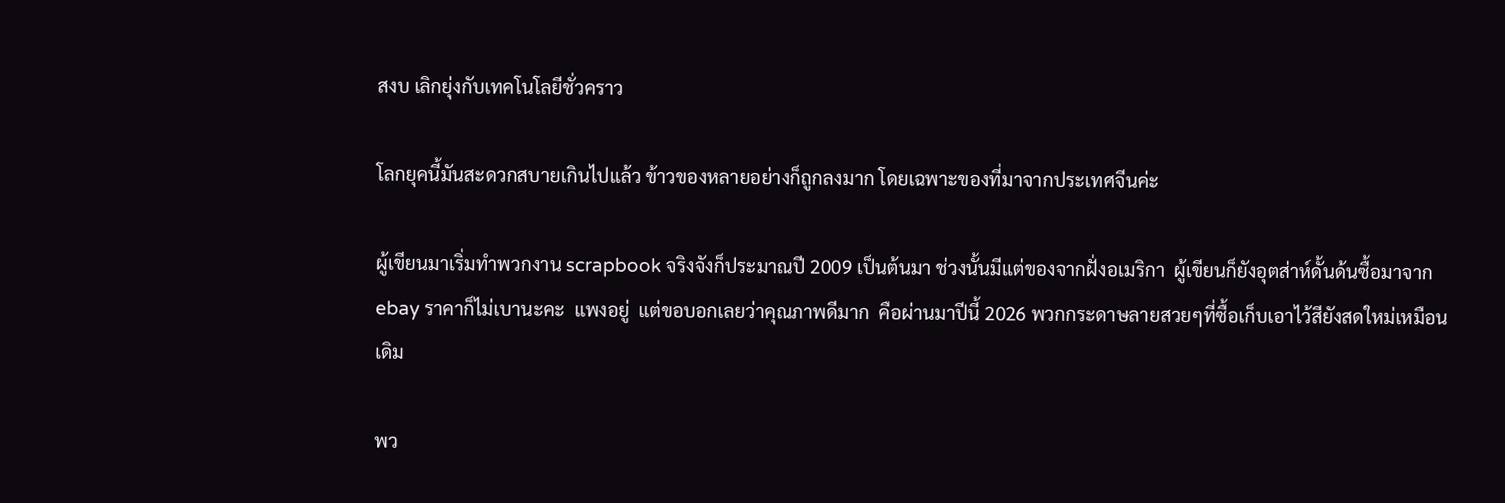สงบ เลิกยุ่งกับเทคโนโลยีชั่วคราว

โลกยุคนี้มันสะดวกสบายเกินไปแล้ว ข้าวของหลายอย่างก็ถูกลงมาก โดยเฉพาะของที่มาจากประเทศจีนค่ะ

ผู้เขียนมาเริ่มทำพวกงาน scrapbook จริงจังก็ประมาณปี 2009 เป็นต้นมา ช่วงนั้นมีแต่ของจากฝั่งอเมริกา  ผู้เขียนก็ยังอุตส่าห์ดั้นด้นซื้อมาจาก ebay ราคาก็ไม่เบานะคะ  แพงอยู่  แต่ขอบอกเลยว่าคุณภาพดีมาก  คือผ่านมาปีนี้ 2026 พวกกระดาษลายสวยๆที่ซื้อเก็บเอาไว้สียังสดใหม่เหมือนเดิม

พว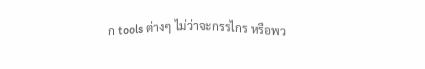ก tools ต่างๆ ไม่ว่าจะกรรไกร หรือพว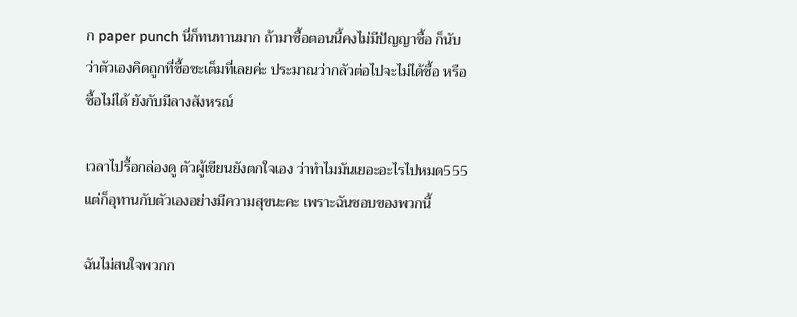ก paper punch นี่ก็ทนทานมาก ถ้ามาซื้อตอนนี้คงไม่มีปัญญาซื้อ ก็นับว่าตัวเองคิดถูกที่ซื้อซะเต็มที่เลยค่ะ ประมาณว่ากลัวต่อไปจะไม่ได้ซื้อ หรือซื้อไม่ได้ ยังกับมีลางสังหรณ์

เวลาไปรื้อกล่องดู ตัวผู้เขียนยังตกใจเอง ว่าทำไมมันเยอะอะไรไปหมด555  แต่ก็อุทานกับตัวเองอย่างมีความสุขนะคะ เพราะฉันชอบของพวกนี้

ฉันไม่สนใจพวกก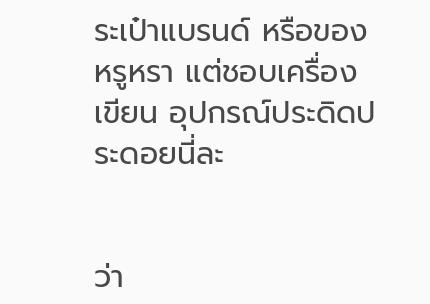ระเป๋าแบรนด์ หรือของหรูหรา แต่ชอบเครื่องเขียน อุปกรณ์ประดิดประดอยนี่ละ


ว่า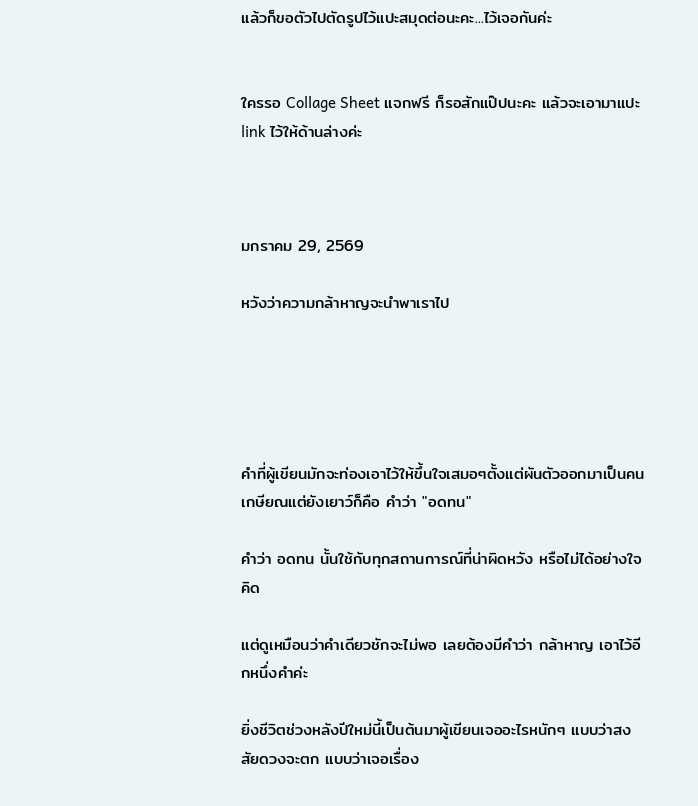แล้วก็ขอตัวไปตัดรูปไว้แปะสมุดต่อนะคะ...ไว้เจอกันค่ะ


ใครรอ Collage Sheet แจกฟรี ก็รอสักแป๊ปนะคะ แล้วจะเอามาแปะ link ไว้ให้ด้านล่างค่ะ



มกราคม 29, 2569

หวังว่าความกล้าหาญจะนำพาเราไป





คำที่ผู้เขียนมักจะท่องเอาไว้ให้ขึ้นใจเสมอๆตั้งแต่ผันตัวออกมาเป็นคนเกษียณแต่ยังเยาว์ก็คือ คำว่า "อดทน"

คำว่า อดทน นั้นใช้กับทุกสถานการณ์ที่น่าผิดหวัง หรือไม่ได้อย่างใจคิด

แต่ดูเหมือนว่าคำเดียวชักจะไม่พอ เลยต้องมีคำว่า กล้าหาญ เอาไว้อีกหนึ่งคำค่ะ

ยิ่งชีวิตช่วงหลังปีใหม่นี้เป็นต้นมาผู้เขียนเจออะไรหนักๆ แบบว่าสงสัยดวงจะตก แบบว่าเจอเรื่อง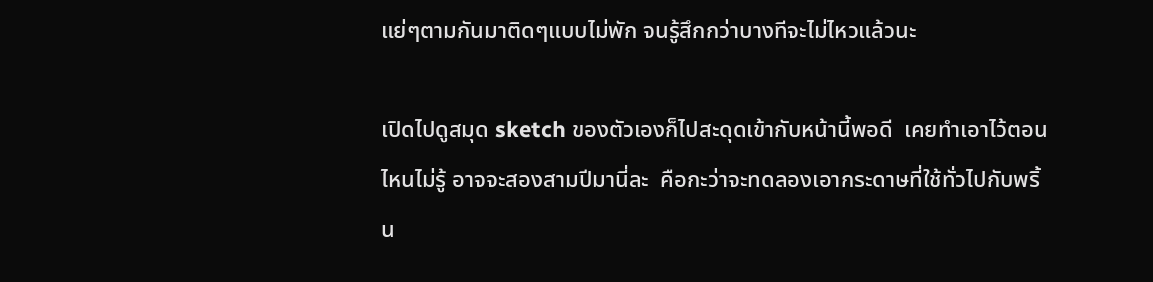แย่ๆตามกันมาติดๆแบบไม่พัก จนรู้สึกกว่าบางทีจะไม่ไหวแล้วนะ

เปิดไปดูสมุด sketch ของตัวเองก็ไปสะดุดเข้ากับหน้านี้พอดี  เคยทำเอาไว้ตอนไหนไม่รู้ อาจจะสองสามปีมานี่ละ  คือกะว่าจะทดลองเอากระดาษที่ใช้ทั่วไปกับพริ้น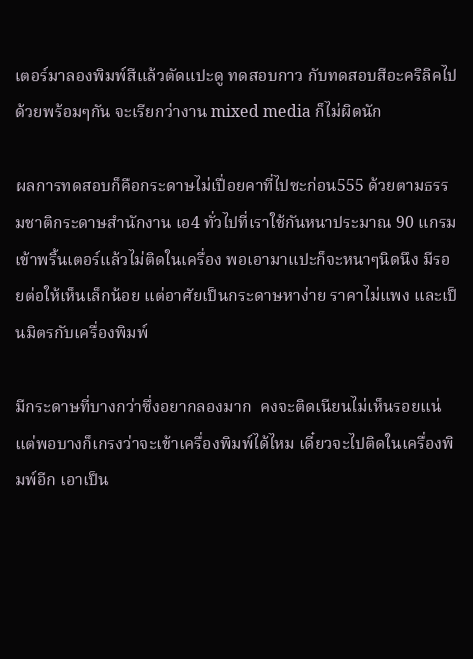เตอร์มาลองพิมพ์สีแล้วตัดแปะดู ทดสอบกาว กับทดสอบสีอะคริลิคไปด้วยพร้อมๆกัน จะเรียกว่างาน mixed media ก็ไม่ผิดนัก

ผลการทดสอบก็คือกระดาษไม่เปื่อยคาที่ไปซะก่อน555 ด้วยตามธรรมชาติกระดาษสำนักงาน เอ4 ทั่วไปที่เราใช้กันหนาประมาณ 90 แกรม เข้าพริ้นเตอร์แล้วไม่ติดในเครื่อง พอเอามาแปะก็จะหนาๆนิดนึง มีรอยต่อให้เห็นเล็กน้อย แต่อาศัยเป็นกระดาษหาง่าย ราคาไม่แพง และเป็นมิตรกับเครื่องพิมพ์

มีกระดาษที่บางกว่าซึ่งอยากลองมาก  คงจะติดเนียนไม่เห็นรอยแน่ แต่พอบางก็เกรงว่าจะเข้าเครื่องพิมพ์ได้ไหม เดี๋ยวจะไปติดในเครื่องพิมพ์อีก เอาเป็น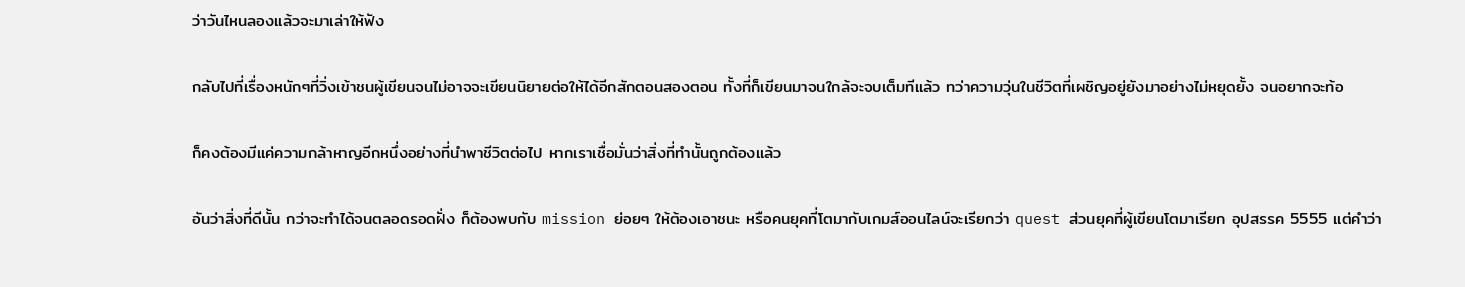ว่าวันไหนลองแล้วจะมาเล่าให้ฟัง

กลับไปที่เรื่องหนักๆที่วิ่งเข้าชนผู้เขียนจนไม่อาจจะเขียนนิยายต่อให้ได้อีกสักตอนสองตอน ทั้งที่ก็เขียนมาจนใกล้จะจบเต็มทีแล้ว ทว่าความวุ่นในชีวิตที่เผชิญอยู่ยังมาอย่างไม่หยุดยั้ง จนอยากจะท้อ

ก็คงต้องมีแค่ความกล้าหาญอีกหนึ่งอย่างที่นำพาชีวิตต่อไป หากเราเชื่อมั่นว่าสิ่งที่ทำนั้นถูกต้องแล้ว

อันว่าสิ่งที่ดีนั้น กว่าจะทำได้จนตลอดรอดฝั่ง ก็ต้องพบกับ mission ย่อยๆ ให้ต้องเอาชนะ หรือคนยุคที่โตมากับเกมส์ออนไลน์จะเรียกว่า quest ส่วนยุคที่ผู้เขียนโตมาเรียก อุปสรรค 5555 แต่คำว่า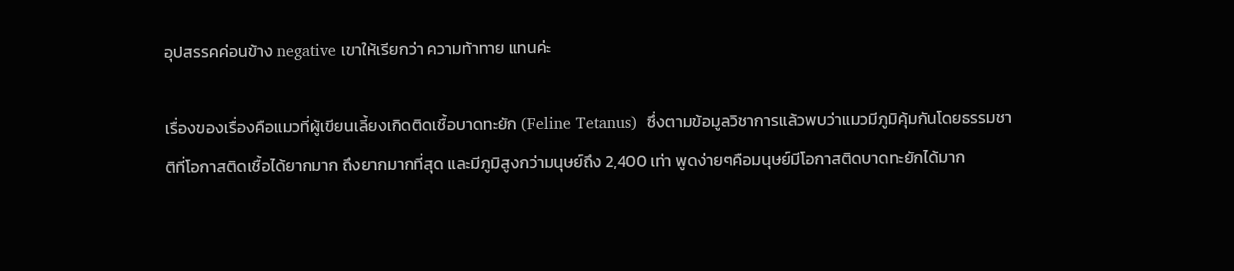อุปสรรคค่อนข้าง negative เขาให้เรียกว่า ความท้าทาย แทนค่ะ

เรื่องของเรื่องคือแมวที่ผู้เขียนเลี้ยงเกิดติดเชื้อบาดทะยัก (Feline Tetanus)  ซึ่งตามข้อมูลวิชาการแล้วพบว่าแมวมีภูมิคุ้มกันโดยธรรมชาติที่โอกาสติดเชื้อได้ยากมาก ถึงยากมากที่สุด และมีภูมิสูงกว่ามนุษย์ถึง 2,400 เท่า พูดง่ายๆคือมนุษย์มีโอกาสติดบาดทะยักได้มาก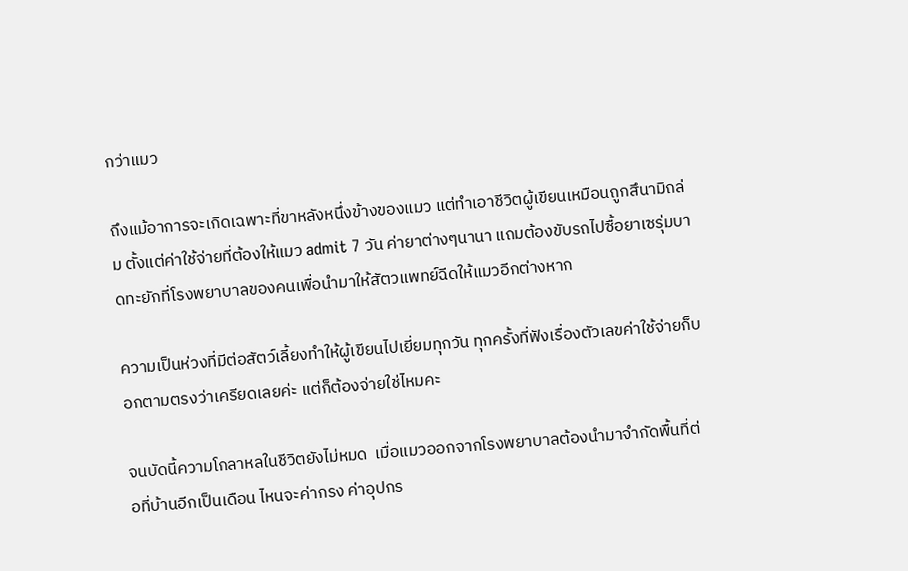กว่าแมว

ถึงแม้อาการจะเกิดเฉพาะที่ขาหลังหนึ่งข้างของแมว แต่ทำเอาชีวิตผู้เขียนเหมือนถูกสึนามิถล่ม ตั้งแต่ค่าใช้จ่ายที่ต้องให้แมว admit 7 วัน ค่ายาต่างๆนานา แถมต้องขับรถไปซื้อยาเซรุ่มบาดทะยักที่โรงพยาบาลของคนเพื่อนำมาให้สัตวแพทย์ฉีดให้แมวอีกต่างหาก

ความเป็นห่วงที่มีต่อสัตว์เลี้ยงทำให้ผู้เขียนไปเยี่ยมทุกวัน ทุกครั้งที่ฟังเรื่องตัวเลขค่าใช้จ่ายก็บอกตามตรงว่าเครียดเลยค่ะ แต่ก็ต้องจ่ายใช่ไหมคะ

จนบัดนี้ความโกลาหลในชีวิตยังไม่หมด  เมื่อแมวออกจากโรงพยาบาลต้องนำมาจำกัดพื้นที่ต่อที่บ้านอีกเป็นเดือน ไหนจะค่ากรง ค่าอุปกร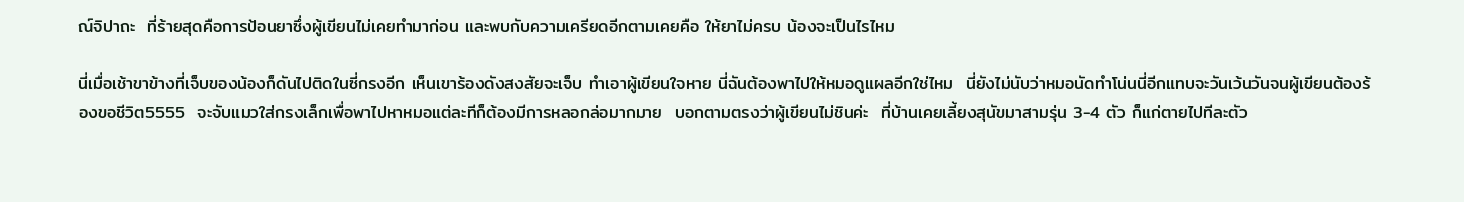ณ์จิปาถะ  ที่ร้ายสุดคือการป้อนยาซึ่งผู้เขียนไม่เคยทำมาก่อน และพบกับความเครียดอีกตามเคยคือ ให้ยาไม่ครบ น้องจะเป็นไรไหม

นี่เมื่อเช้าขาข้างที่เจ็บของน้องก็ดันไปติดในซี่กรงอีก เห็นเขาร้องดังสงสัยจะเจ็บ ทำเอาผู้เขียนใจหาย นี่ฉันต้องพาไปให้หมอดูแผลอีกใช่ไหม  นี่ยังไม่นับว่าหมอนัดทำโน่นนี่อีกแทบจะวันเว้นวันจนผู้เขียนต้องร้องขอชีวิต5555  จะจับแมวใส่กรงเล็กเพื่อพาไปหาหมอแต่ละทีก็ต้องมีการหลอกล่อมากมาย  บอกตามตรงว่าผู้เขียนไม่ชินค่ะ  ที่บ้านเคยเลี้ยงสุนัขมาสามรุ่น 3-4 ตัว ก็แก่ตายไปทีละตัว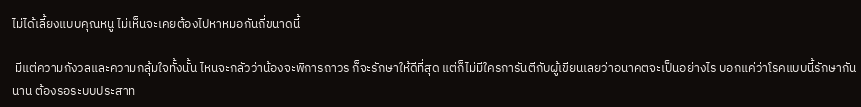ไม่ได้เลี้ยงแบบคุณหนู ไม่เห็นจะเคยต้องไปหาหมอกันถี่ขนาดนี้

 มีแต่ความกังวลและความกลุ้มใจทั้งนั้น ไหนจะกลัวว่าน้องจะพิการถาวร ก็จะรักษาให้ดีที่สุด แต่ก็ไม่มีใครการันตีกับผู้เขียนเลยว่าอนาคตจะเป็นอย่างไร บอกแค่ว่าโรคแบบนี้รักษากันนาน ต้องรอระบบประสาท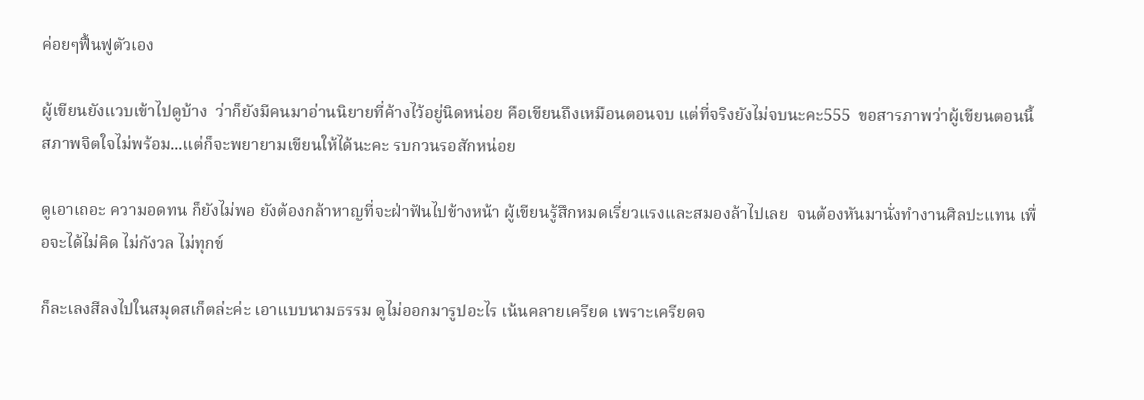ค่อยๆฟื้นฟูตัวเอง

ผู้เขียนยังแวบเข้าไปดูบ้าง  ว่าก็ยังมีคนมาอ่านนิยายที่ค้างไว้อยู่นิดหน่อย คือเขียนถึงเหมือนตอนจบ แต่ที่จริงยังไม่จบนะคะ555  ขอสารภาพว่าผู้เขียนตอนนี้สภาพจิตใจไม่พร้อม...แต่ก็จะพยายามเขียนให้ได้นะคะ รบกวนรอสักหน่อย

ดูเอาเถอะ ความอดทน ก็ยังไม่พอ ยังต้องกล้าหาญที่จะฝ่าฟันไปข้างหน้า ผู้เขียนรู้สึกหมดเรี่ยวแรงและสมองล้าไปเลย  จนต้องหันมานั่งทำงานศิลปะแทน เพื่อจะได้ไม่คิด ไม่กังวล ไม่ทุกข์

ก็ละเลงสีลงไปในสมุดสเก็ตล่ะค่ะ เอาแบบนามธรรม ดูไม่ออกมารูปอะไร เน้นคลายเครียด เพราะเครียดจ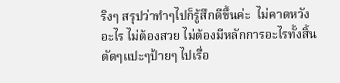ริงๆ สรุปว่าทำๆไปก็รู้สึกดีขึ้นค่ะ  ไม่คาดหวังอะไร ไม่ต้องสวย ไม่ต้องมีหลักการอะไรทั้งสิ้น  ตัดๆแปะๆป้ายๆ ไปเรื่อ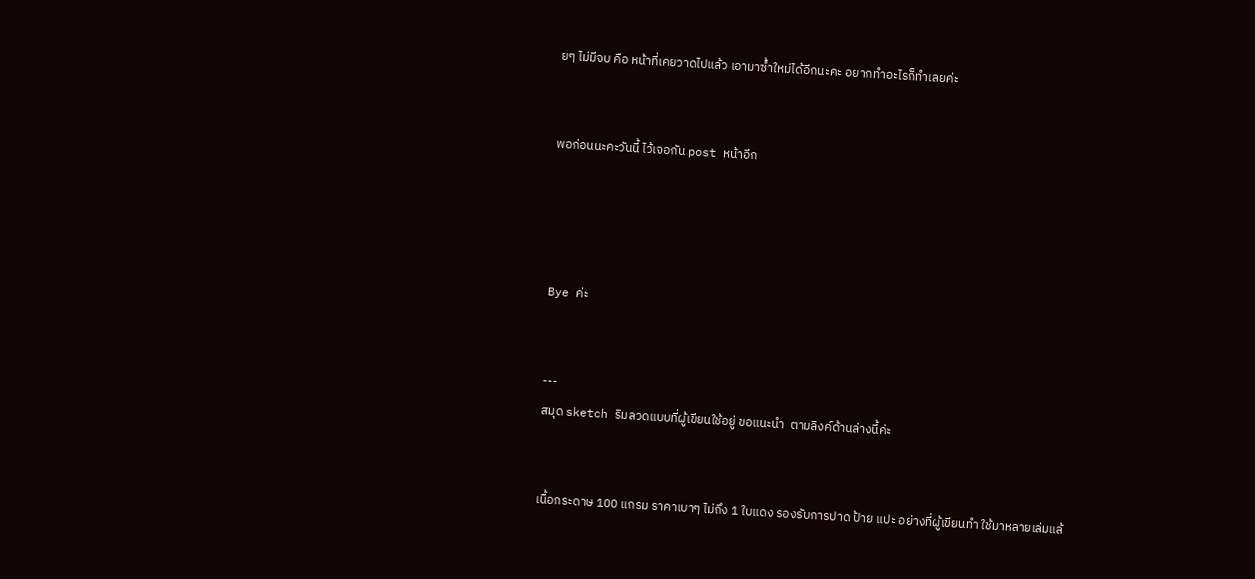ยๆ ไม่มีจบ คือ หน้าที่เคยวาดไปแล้ว เอามาซ้ำใหม่ได้อีกนะคะ อยากทำอะไรก็ทำเลยค่ะ


พอก่อนนะคะวันนี้ ไว้เจอกัน post หน้าอีก




Bye ค่ะ


---
สมุด sketch ริมลวดแบบที่ผู้เขียนใช้อยู่ ขอแนะนำ  ตามลิงค์ด้านล่างนี้ค่ะ


เนื้อกระดาษ 100 แกรม ราคาเบาๆ ไม่ถึง 1 ใบแดง รองรับการปาด ป้าย แปะ อย่างที่ผู้เขียนทำ ใช้มาหลายเล่มแล้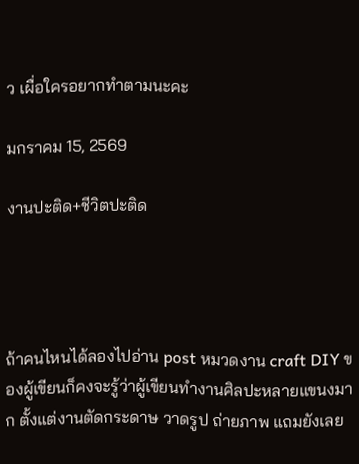ว เผื่อใครอยากทำตามนะคะ

มกราคม 15, 2569

งานปะติด+ชีวิตปะติด




ถ้าคนไหนได้ลองไปอ่าน post หมวดงาน craft DIY ของผู้เขียนก็คงจะรู้ว่าผู้เขียนทำงานศิลปะหลายแขนงมาก ตั้งแต่งานตัดกระดาษ วาดรูป ถ่ายภาพ แถมยังเลย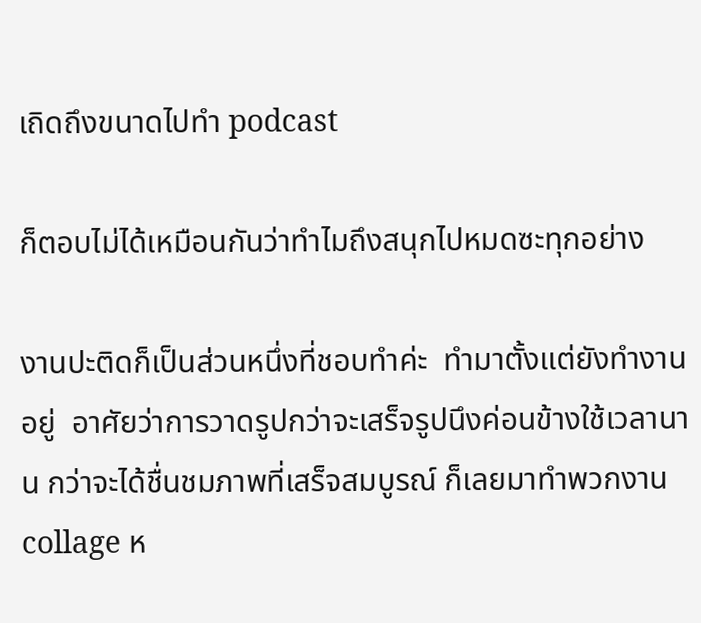เถิดถึงขนาดไปทำ podcast

ก็ตอบไม่ได้เหมือนกันว่าทำไมถึงสนุกไปหมดซะทุกอย่าง

งานปะติดก็เป็นส่วนหนึ่งที่ชอบทำค่ะ  ทำมาตั้งแต่ยังทำงานอยู่  อาศัยว่าการวาดรูปกว่าจะเสร็จรูปนึงค่อนข้างใช้เวลานาน กว่าจะได้ชื่นชมภาพที่เสร็จสมบูรณ์ ก็เลยมาทำพวกงาน collage ห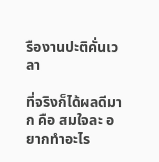รืองานปะติคั่นเวลา

ที่จริงก็ได้ผลดีมาก คือ สมใจละ อยากทำอะไร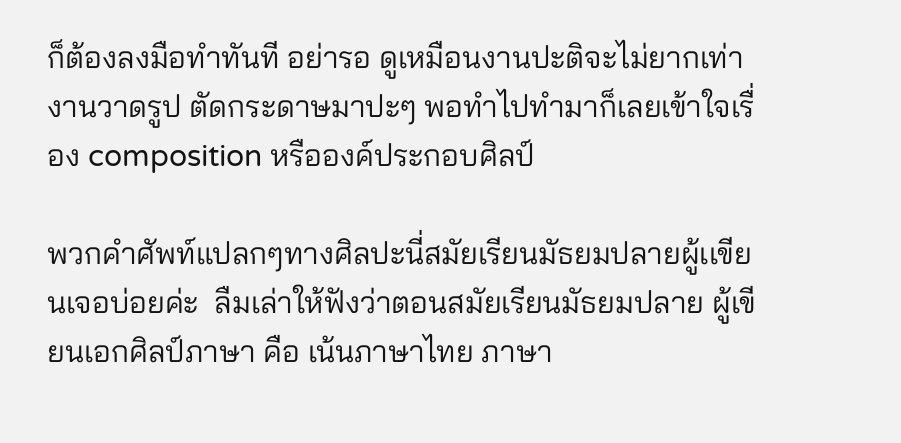ก็ต้องลงมือทำทันที อย่ารอ ดูเหมือนงานปะติจะไม่ยากเท่างานวาดรูป ตัดกระดาษมาปะๆ พอทำไปทำมาก็เลยเข้าใจเรื่อง composition หรือองค์ประกอบศิลป์

พวกคำศัพท์แปลกๆทางศิลปะนี่สมัยเรียนมัธยมปลายผู้เเขียนเจอบ่อยค่ะ  ลืมเล่าให้ฟังว่าตอนสมัยเรียนมัธยมปลาย ผู้เขียนเอกศิลป์ภาษา คือ เน้นภาษาไทย ภาษา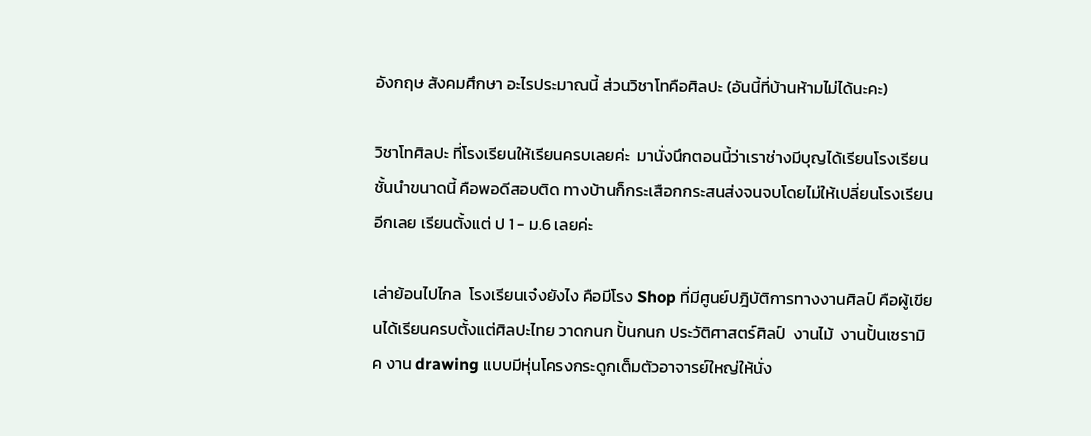อังกฤษ สังคมศึกษา อะไรประมาณนี้ ส่วนวิชาโทคือศิลปะ (อันนี้ที่บ้านห้ามไม่ได้นะคะ)

วิชาโทศิลปะ ที่โรงเรียนให้เรียนครบเลยค่ะ  มานั่งนึกตอนนี้ว่าเราช่างมีบุญได้เรียนโรงเรียนชั้นนำขนาดนี้ คือพอดีสอบติด ทางบ้านก็กระเสือกกระสนส่งจนจบโดยไม่ให้เปลี่ยนโรงเรียนอีกเลย เรียนตั้งแต่ ป 1 - ม.6 เลยค่ะ

เล่าย้อนไปไกล  โรงเรียนเจ๋งยังไง คือมีโรง Shop ที่มีศูนย์ปฎิบัติการทางงานศิลป์ คือผู้เขียนได้เรียนครบตั้งแต่ศิลปะไทย วาดกนก ปั้นกนก ประวัติศาสตร์ศิลป์  งานไม้  งานปั้นเซรามิค งาน drawing แบบมีหุ่นโครงกระดูกเต็มตัวอาจารย์ใหญ่ให้นั่ง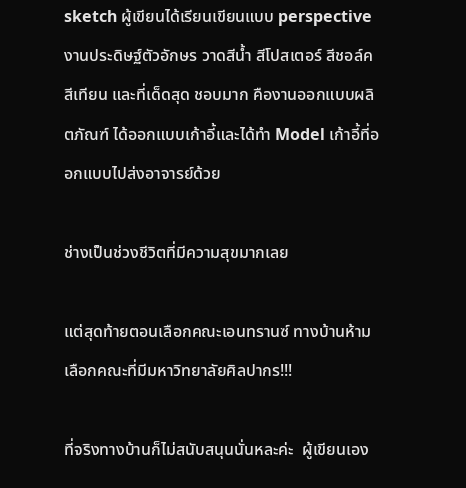sketch ผู้เขียนได้เรียนเขียนแบบ perspective งานประดิษฐ์ตัวอักษร วาดสีน้ำ สีโปสเตอร์ สีชอล์ค สีเทียน และที่เด็ดสุด ชอบมาก คืองานออกแบบผลิตภัณฑ์ ได้ออกแบบเก้าอี้และได้ทำ Model เก้าอี้ที่ออกแบบไปส่งอาจารย์ด้วย

ช่างเป็นช่วงชีวิตที่มีความสุขมากเลย

แต่สุดท้ายตอนเลือกคณะเอนทรานซ์ ทางบ้านห้ามเลือกคณะที่มีมหาวิทยาลัยศิลปากร!!!

ที่จริงทางบ้านก็ไม่สนับสนุนนั่นหละค่ะ  ผู้เขียนเอง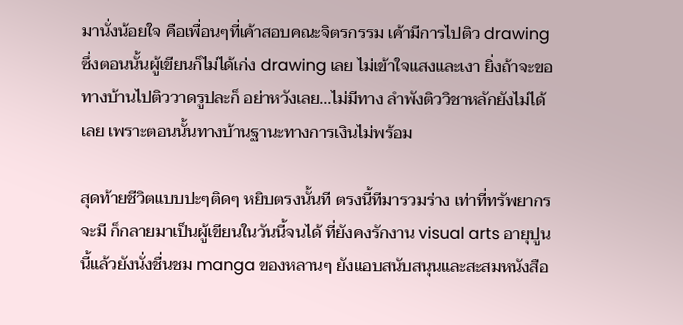มานั่งน้อยใจ คือเพื่อนๆที่เค้าสอบคณะจิตรกรรม เค้ามีการไปติว drawing ซึ่งตอนนั้นผู้เขียนก็ไม่ได้เก่ง drawing เลย ไม่เข้าใจแสงและเงา ยิ่งถ้าจะขอทางบ้านไปติววาดรูปละก็ อย่าหวังเลย...ไม่มีทาง ลำพังติววิชาหลักยังไม่ได้เลย เพราะตอนนั้นทางบ้านฐานะทางการเงินไม่พร้อม

สุดท้ายชีวิตแบบปะๆติดๆ หยิบตรงนั้นที ตรงนี้ทีมารวมร่าง เท่าที่ทรัพยากรจะมี ก็กลายมาเป็นผู้เขียนในวันนี้จนได้ ที่ยังคงรักงาน visual arts อายุปูนนี้แล้วยังนั่งชื่นชม manga ของหลานๆ ยังแอบสนับสนุนและสะสมหนังสือ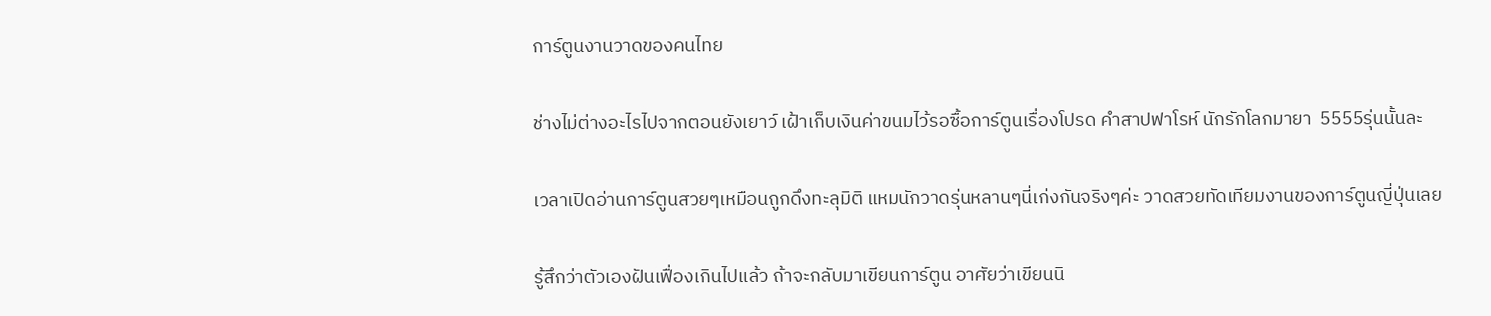การ์ตูนงานวาดของคนไทย

ช่างไม่ต่างอะไรไปจากตอนยังเยาว์ เฝ้าเก็บเงินค่าขนมไว้รอซื้อการ์ตูนเรื่องโปรด คำสาปฟาโรห์ นักรักโลกมายา  5555รุ่นนั้นละ

เวลาเปิดอ่านการ์ตูนสวยๆเหมือนถูกดึงทะลุมิติ แหมนักวาดรุ่นหลานๆนี่เก่งกันจริงๆค่ะ วาดสวยทัดเทียมงานของการ์ตูนญี่ปุ่นเลย

รู้สึกว่าตัวเองฝันเฟื่องเกินไปแล้ว ถ้าจะกลับมาเขียนการ์ตูน อาศัยว่าเขียนนิ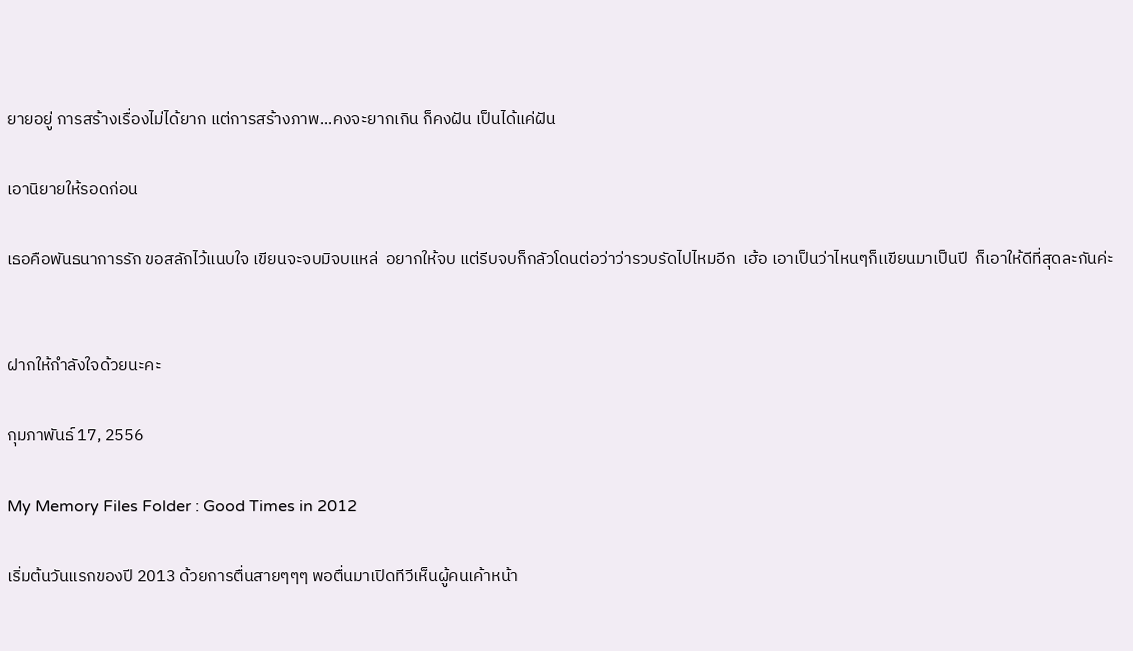ยายอยู่ การสร้างเรื่องไม่ได้ยาก แต่การสร้างภาพ...คงจะยากเกิน ก็คงฝัน เป็นได้แค่ฝัน

เอานิยายให้รอดก่อน

เธอคือพันธนาการรัก ขอสลักไว้แนบใจ เขียนจะจบมิจบแหล่  อยากให้จบ แต่รีบจบก็กลัวโดนต่อว่าว่ารวบรัดไปไหมอีก  เฮ้อ เอาเป็นว่าไหนๆก็เเขียนมาเป็นปี  ก็เอาให้ดีที่สุดละกันค่ะ


ฝากให้กำลังใจด้วยนะคะ

กุมภาพันธ์ 17, 2556

My Memory Files Folder : Good Times in 2012

เริ่มต้นวันแรกของปี 2013 ด้วยการตื่นสายๆๆๆ พอตื่นมาเปิดทีวีเห็นผู้คนเค้าหน้า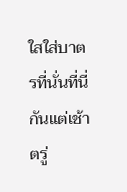ใสใส่บาตรที่นั่นที่นี่กันแต่เช้าตรู่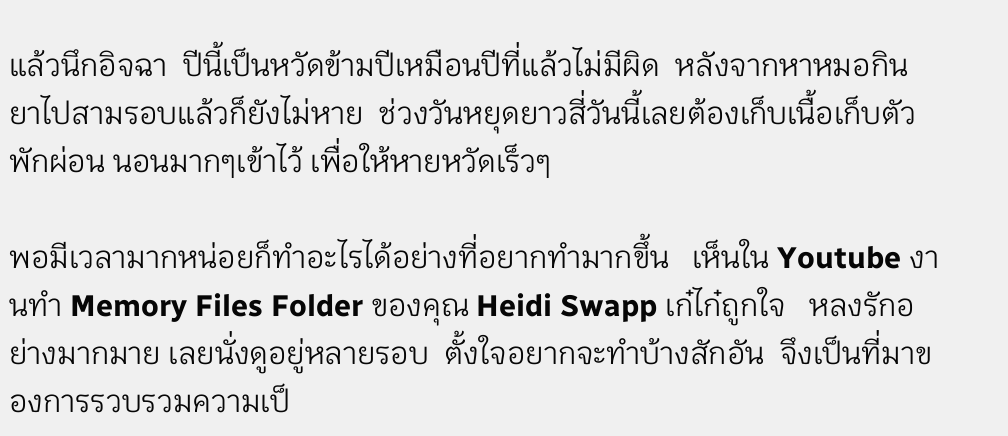แล้วนึกอิจฉา  ปีนี้เป็นหวัดข้ามปีเหมือนปีที่แล้วไม่มีผิด  หลังจากหาหมอกินยาไปสามรอบแล้วก็ยังไม่หาย  ช่วงวันหยุดยาวสี่วันนี้เลยต้องเก็บเนื้อเก็บตัวพักผ่อน นอนมากๆเข้าไว้ เพื่อให้หายหวัดเร็วๆ

พอมีเวลามากหน่อยก็ทำอะไรได้อย่างที่อยากทำมากขึ้น   เห็นใน Youtube งานทำ Memory Files Folder ของคุณ Heidi Swapp เก๋ไก๋ถูกใจ   หลงรักอย่างมากมาย เลยนั่งดูอยู่หลายรอบ  ตั้งใจอยากจะทำบ้างสักอัน  จึงเป็นที่มาของการรวบรวมความเป็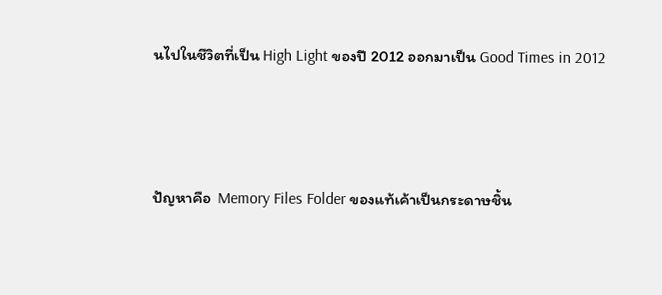นไปในชีวิตที่เป็น High Light ของปี 2012 ออกมาเป็น Good Times in 2012



ปัญหาคือ  Memory Files Folder ของแท้เค้าเป็นกระดาษชิ้น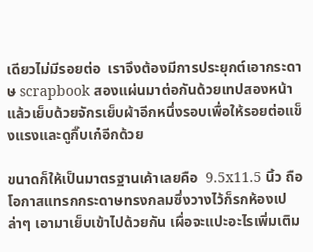เดียวไม่มีรอยต่อ  เราจึงต้องมีการประยุกต์เอากระดาษ scrapbook สองแผ่นมาต่อกันด้วยเทปสองหน้า  แล้วเย็บด้วยจักรเย็บผ้าอีกหนึ่งรอบเพื่อให้รอยต่อแข็งแรงและดูกิ๊บเก๋อีกด้วย

ขนาดก็ให้เป็นมาตรฐานเค้าเลยคือ  9.5x11.5 นิ้ว ถือโอกาสแทรกกระดาษทรงกลมซึ่งวางไว้ก็รกห้องเปล่าๆ เอามาเย็บเข้าไปด้วยกัน เผื่อจะแปะอะไรเพิ่มเติม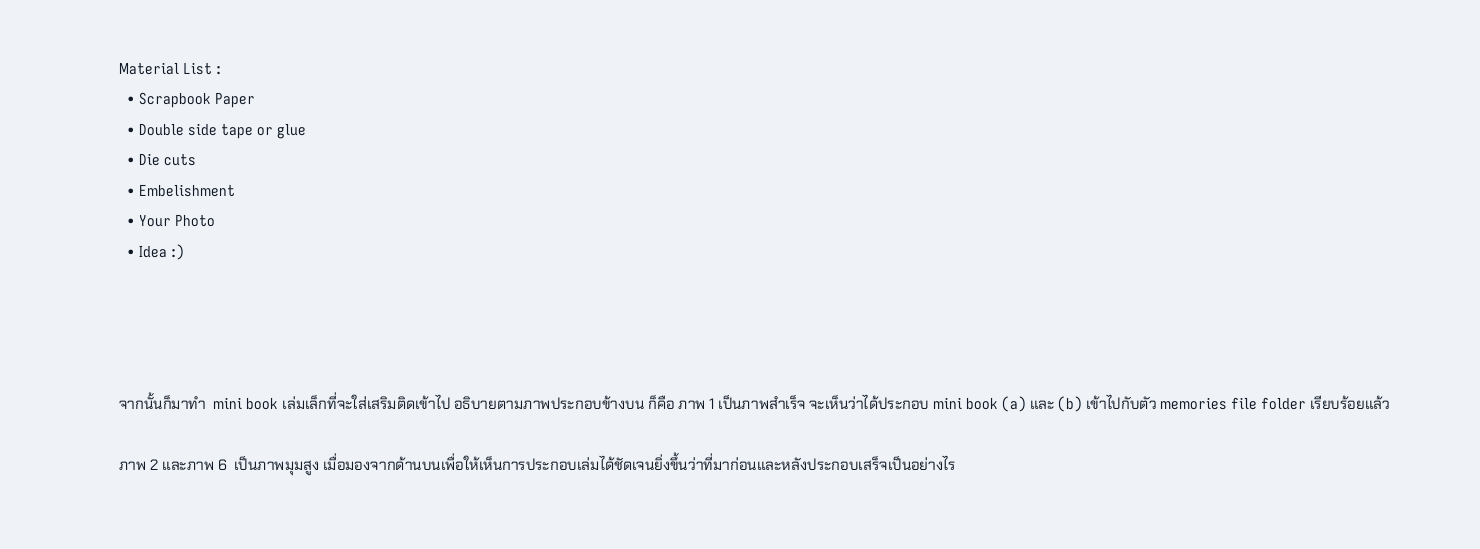Material List :
  • Scrapbook Paper
  • Double side tape or glue
  • Die cuts
  • Embelishment
  • Your Photo
  • Idea :)




จากนั้นก็มาทำ  mini book เล่มเล็กที่จะใส่เสริมติดเข้าไป อธิบายตามภาพประกอบข้างบน ก็คือ ภาพ 1 เป็นภาพสำเร็จ จะเห็นว่าได้ประกอบ mini book (a) และ (b) เข้าไปกับตัว memories file folder เรียบร้อยแล้ว

ภาพ 2 และภาพ 6  เป็นภาพมุมสูง เมื่อมองจากด้านบนเพื่อให้เห็นการประกอบเล่มได้ชัดเจนยิ่งขึ้นว่าที่มาก่อนและหลังประกอบเสร็จเป็นอย่างไร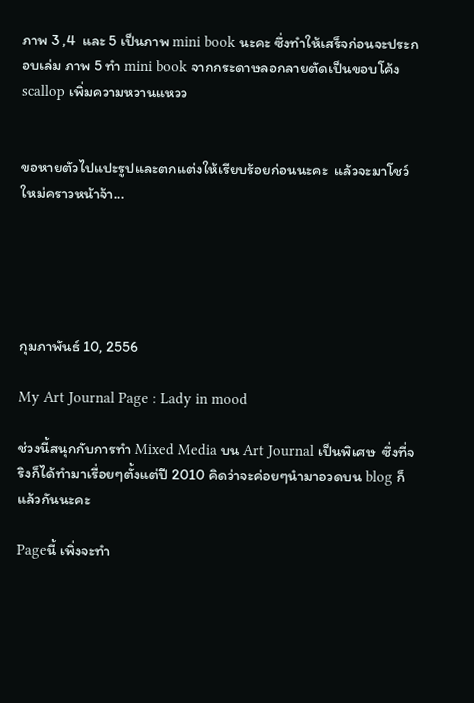ภาพ 3 ,4  และ 5 เป็นภาพ mini book นะคะ ซึ่งทำให้เสร็จก่อนจะประกอบเล่ม ภาพ 5 ทำ mini book จากกระดาษลอกลายตัดเป็นขอบโค้ง scallop เพิ่มความหวานแหวว


ขอหายตัวไปแปะรูปและตกแต่งให้เรียบร้อยก่อนนะคะ  แล้วจะมาโชว์ใหม่คราวหน้าจ้า...





กุมภาพันธ์ 10, 2556

My Art Journal Page : Lady in mood

ช่วงนี้สนุกกับการทำ Mixed Media บน Art Journal เป็นพิเศษ  ซึ่งที่จริงก็ได้ทำมาเรื่อยๆตั้งแต่ปี 2010 คิดว่าจะค่อยๆนำมาอวดบน blog ก็แล้วกันนะคะ

Pageนี้ เพิ่งจะทำ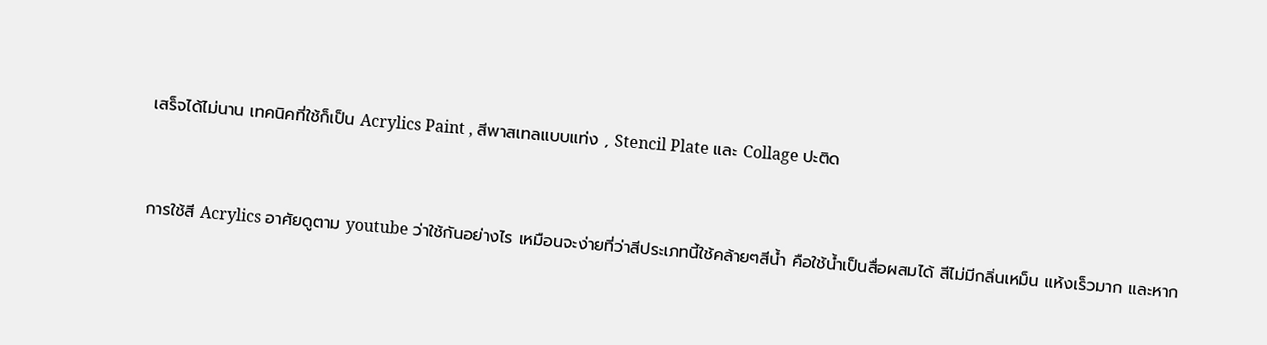เสร็จได้ไม่นาน เทคนิคที่ใช้ก็เป็น Acrylics Paint , สีพาสเทลแบบแท่ง , Stencil Plate และ Collage ปะติด


การใช้สี Acrylics อาศัยดูตาม youtube ว่าใช้กันอย่างไร เหมือนจะง่ายที่ว่าสีประเภทนี้ใช้คล้ายๆสีน้ำ คือใช้น้ำเป็นสื่อผสมได้ สีไม่มีกลิ่นเหม็น แห้งเร็วมาก และหาก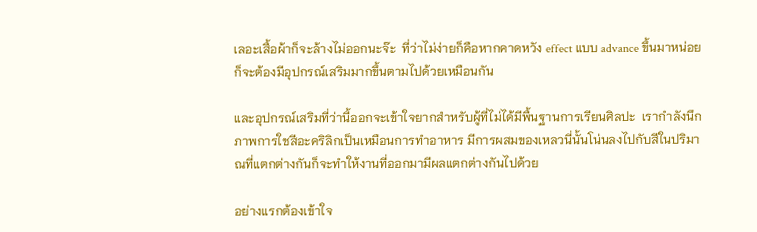เลอะเสื้อผ้าก็จะล้างไม่ออกนะจ๊ะ  ที่ว่าไม่ง่ายก็คือหากคาดหวัง effect แบบ advance ขึ้นมาหน่อย ก็จะต้องมีอุปกรณ์เสริมมากขึ้นตามไปด้วยเหมือนกัน

และอุปกรณ์เสริมที่ว่านี้ออกจะเข้าใจยากสำหรับผู้ที่ไม่ได้มีพื้นฐานการเรียนศิลปะ  เรากำลังนึกภาพการใชสีอะคริลิกเป็นเหมือนการทำอาหาร มีการผสมของเหลวนี่นั้นโน่นลงไปกับสีในปริมาณที่แตกต่างกันก็จะทำให้งานที่ออกมามีผลแตกต่างกันไปด้วย

อย่างแรกต้องเข้าใจ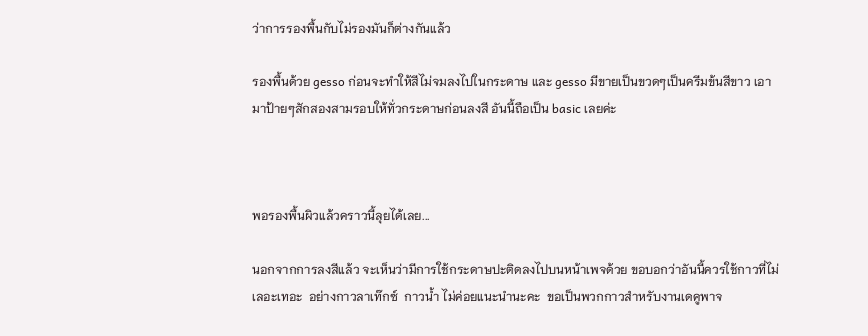ว่าการรองพื้นกับไม่รองมันก็ต่างกันแล้ว

รองพื้นด้วย gesso ก่อนจะทำให้สีไม่จมลงไปในกระดาษ และ gesso มีขายเป็นขวดๆเป็นครีมข้นสีขาว เอามาป้ายๆสักสองสามรอบให้ทั่วกระดาษก่อนลงสี อันนี้ถือเป็น basic เลยค่ะ



พอรองพื้นผิวแล้วคราวนี้ลุยได้เลย...

นอกจากการลงสีแล้ว จะเห็นว่ามีการใช้กระดาษปะติดลงไปบนหน้าเพจด้วย ขอบอกว่าอันนี้ควรใช้กาวที่ไม่เลอะเทอะ  อย่างกาวลาเท๊กซ์  กาวน้ำ ไม่ค่อยแนะนำนะคะ  ขอเป็นพวกกาวสำหรับงานเดคูพาจ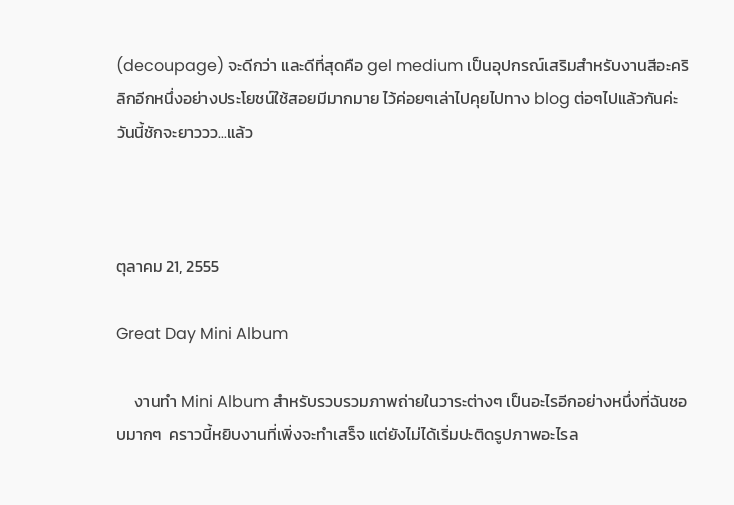(decoupage) จะดีกว่า และดีที่สุดคือ gel medium เป็นอุปกรณ์เสริมสำหรับงานสีอะคริลิกอีกหนึ่งอย่างประโยชน์ใช้สอยมีมากมาย ไว้ค่อยๆเล่าไปคุยไปทาง blog ต่อๆไปแล้วกันค่ะ  วันนี้ชักจะยาววว...แล้ว



ตุลาคม 21, 2555

Great Day Mini Album

     งานทำ Mini Album สำหรับรวบรวมภาพถ่ายในวาระต่างๆ เป็นอะไรอีกอย่างหนึ่งที่ฉันชอบมากๆ  คราวนี้หยิบงานที่เพิ่งจะทำเสร็จ แต่ยังไม่ได้เริ่มปะติดรูปภาพอะไรล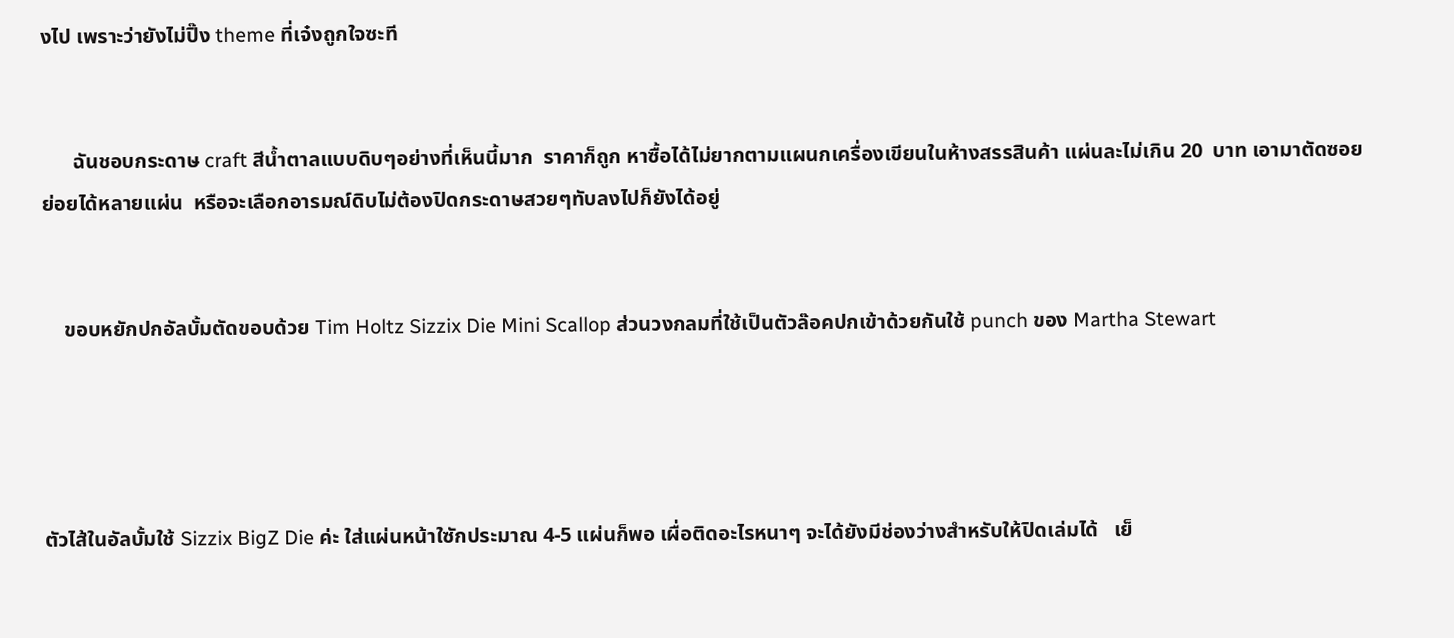งไป เพราะว่ายังไม่ปิ๊ง theme ที่เจ๋งถูกใจซะที


      ฉันชอบกระดาษ craft สีน้ำตาลแบบดิบๆอย่างที่เห็นนี้มาก  ราคาก็ถูก หาซื้อได้ไม่ยากตามแผนกเครื่องเขียนในห้างสรรสินค้า แผ่นละไม่เกิน 20  บาท เอามาตัดซอยย่อยได้หลายแผ่น  หรือจะเลือกอารมณ์ดิบไม่ต้องปิดกระดาษสวยๆทับลงไปก็ยังได้อยู่


    ขอบหยักปกอัลบั้มตัดขอบด้วย Tim Holtz Sizzix Die Mini Scallop ส่วนวงกลมที่ใช้เป็นตัวล๊อคปกเข้าด้วยกันใช้ punch ของ Martha Stewart




ตัวไส้ในอัลบั้มใช้ Sizzix BigZ Die ค่ะ ใส่แผ่นหน้าใซักประมาณ 4-5 แผ่นก็พอ เผื่อติดอะไรหนาๆ จะได้ยังมีช่องว่างสำหรับให้ปิดเล่มได้   เย็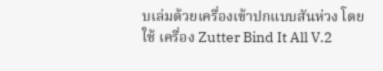บเล่มด้วยเครื่องเข้าปกแบบสันห่วง โดยใช้ เครื่อง Zutter Bind It All V.2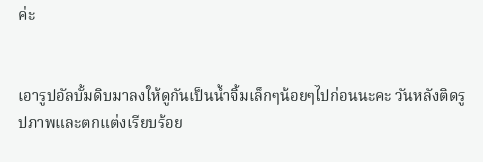ค่ะ


เอารูปอัลบั้มดิบมาลงให้ดูกันเป็นน้ำจิ้มเล็กๆน้อยๆไปก่อนนะคะ วันหลังติดรูปภาพและตกแต่งเรียบร้อย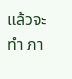แล้วจะทำ ภา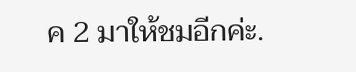ค 2 มาให้ชมอีกค่ะ.